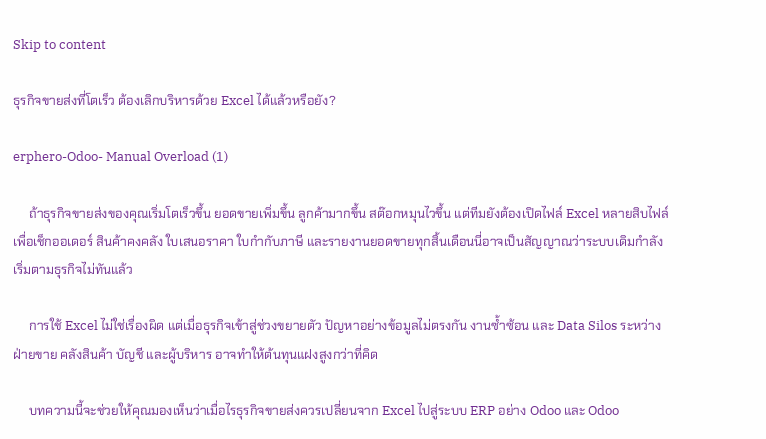Skip to content

ธุรกิจขายส่งที่โตเร็ว ต้องเลิกบริหารด้วย Excel ได้แล้วหรือยัง?

erphero-Odoo- Manual Overload (1)

     ถ้าธุรกิจขายส่งของคุณเริ่มโตเร็วขึ้น ยอดขายเพิ่มขึ้น ลูกค้ามากขึ้น สต๊อกหมุนไวขึ้น แต่ทีมยังต้องเปิดไฟล์ Excel หลายสิบไฟล์เพื่อเช็กออเดอร์ สินค้าคงคลัง ใบเสนอราคา ใบกำกับภาษี และรายงานยอดขายทุกสิ้นเดือนนี่อาจเป็นสัญญาณว่าระบบเดิมกำลังเริ่มตามธุรกิจไม่ทันแล้ว

     การใช้ Excel ไม่ใช่เรื่องผิด แต่เมื่อธุรกิจเข้าสู่ช่วงขยายตัว ปัญหาอย่างข้อมูลไม่ตรงกัน งานซ้ำซ้อน และ Data Silos ระหว่างฝ่ายขาย คลังสินค้า บัญชี และผู้บริหาร อาจทำให้ต้นทุนแฝงสูงกว่าที่คิด

     บทความนี้จะช่วยให้คุณมองเห็นว่าเมื่อไรธุรกิจขายส่งควรเปลี่ยนจาก Excel ไปสู่ระบบ ERP อย่าง Odoo และ Odoo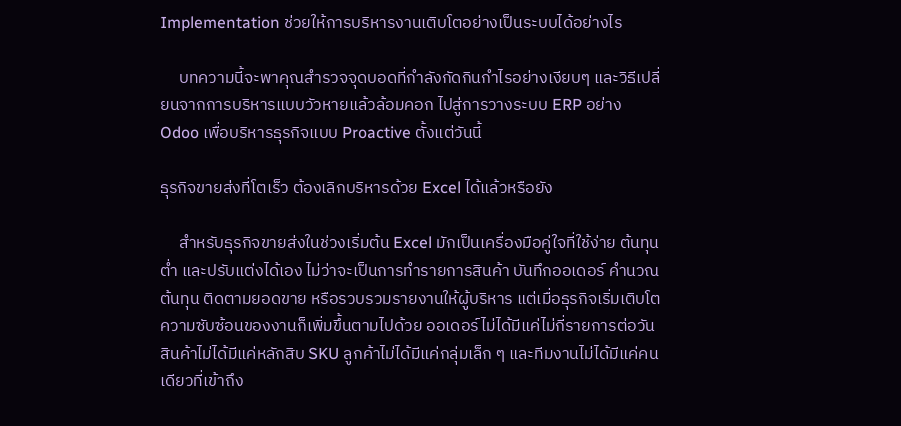Implementation ช่วยให้การบริหารงานเติบโตอย่างเป็นระบบได้อย่างไร

     บทความนี้จะพาคุณสำรวจจุดบอดที่กำลังกัดกินกำไรอย่างเงียบๆ และวิธีเปลี่ยนจากการบริหารแบบวัวหายแล้วล้อมคอก ไปสู่การวางระบบ ERP อย่าง Odoo เพื่อบริหารธุรกิจแบบ Proactive ตั้งแต่วันนี้

ธุรกิจขายส่งที่โตเร็ว ต้องเลิกบริหารด้วย Excel ได้แล้วหรือยัง

     สำหรับธุรกิจขายส่งในช่วงเริ่มต้น Excel มักเป็นเครื่องมือคู่ใจที่ใช้ง่าย ต้นทุนต่ำ และปรับแต่งได้เอง ไม่ว่าจะเป็นการทำรายการสินค้า บันทึกออเดอร์ คำนวณต้นทุน ติดตามยอดขาย หรือรวบรวมรายงานให้ผู้บริหาร แต่เมื่อธุรกิจเริ่มเติบโต ความซับซ้อนของงานก็เพิ่มขึ้นตามไปด้วย ออเดอร์ไม่ได้มีแค่ไม่กี่รายการต่อวัน สินค้าไม่ได้มีแค่หลักสิบ SKU ลูกค้าไม่ได้มีแค่กลุ่มเล็ก ๆ และทีมงานไม่ได้มีแค่คนเดียวที่เข้าถึง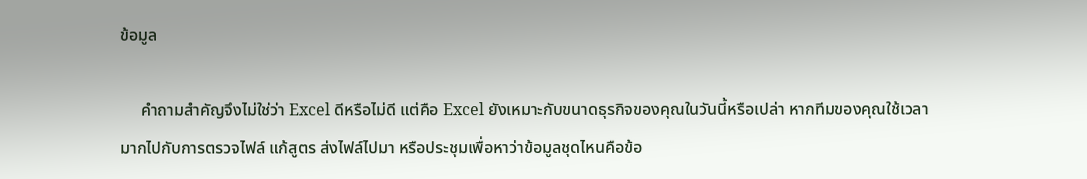ข้อมูล

     คำถามสำคัญจึงไม่ใช่ว่า Excel ดีหรือไม่ดี แต่คือ Excel ยังเหมาะกับขนาดธุรกิจของคุณในวันนี้หรือเปล่า หากทีมของคุณใช้เวลามากไปกับการตรวจไฟล์ แก้สูตร ส่งไฟล์ไปมา หรือประชุมเพื่อหาว่าข้อมูลชุดไหนคือข้อ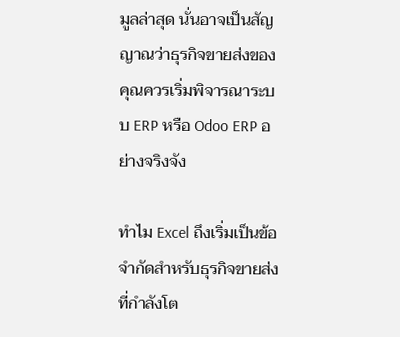มูลล่าสุด นั่นอาจเป็นสัญญาณว่าธุรกิจขายส่งของคุณควรเริ่มพิจารณาระบบ ERP หรือ Odoo ERP อย่างจริงจัง

ทำไม Excel ถึงเริ่มเป็นข้อจำกัดสำหรับธุรกิจขายส่งที่กำลังโต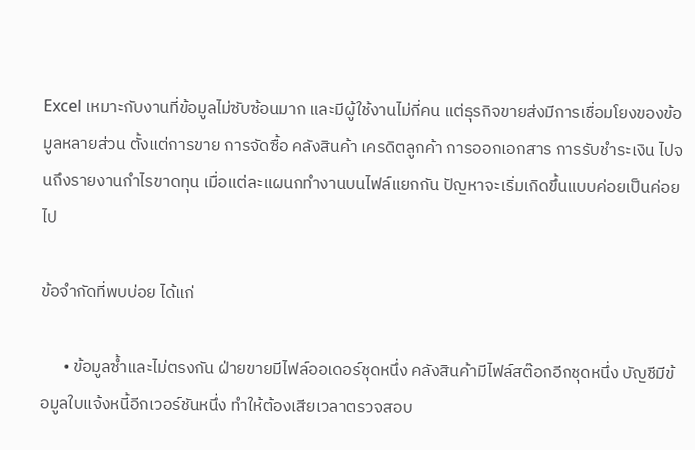Excel เหมาะกับงานที่ข้อมูลไม่ซับซ้อนมาก และมีผู้ใช้งานไม่กี่คน แต่ธุรกิจขายส่งมีการเชื่อมโยงของข้อมูลหลายส่วน ตั้งแต่การขาย การจัดซื้อ คลังสินค้า เครดิตลูกค้า การออกเอกสาร การรับชำระเงิน ไปจนถึงรายงานกำไรขาดทุน เมื่อแต่ละแผนกทำงานบนไฟล์แยกกัน ปัญหาจะเริ่มเกิดขึ้นแบบค่อยเป็นค่อยไป

ข้อจำกัดที่พบบ่อย ได้แก่

      • ข้อมูลซ้ำและไม่ตรงกัน ฝ่ายขายมีไฟล์ออเดอร์ชุดหนึ่ง คลังสินค้ามีไฟล์สต๊อกอีกชุดหนึ่ง บัญชีมีข้อมูลใบแจ้งหนี้อีกเวอร์ชันหนึ่ง ทำให้ต้องเสียเวลาตรวจสอบ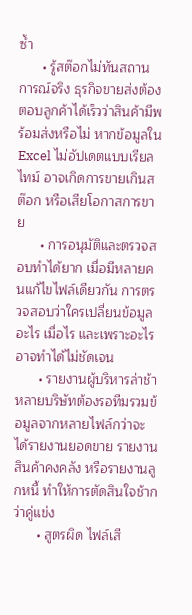ซ้ำ
      • รู้สต๊อกไม่ทันสถานการณ์จริง ธุรกิจขายส่งต้องตอบลูกค้าได้เร็วว่าสินค้ามีพร้อมส่งหรือไม่ หากข้อมูลใน Excel ไม่อัปเดตแบบเรียลไทม์ อาจเกิดการขายเกินสต๊อก หรือเสียโอกาสการขาย
      • การอนุมัติและตรวจสอบทำได้ยาก เมื่อมีหลายคนแก้ไขไฟล์เดียวกัน การตรวจสอบว่าใครเปลี่ยนข้อมูลอะไร เมื่อไร และเพราะอะไร อาจทำได้ไม่ชัดเจน
      • รายงานผู้บริหารล่าช้า หลายบริษัทต้องรอทีมรวมข้อมูลจากหลายไฟล์กว่าจะได้รายงานยอดขาย รายงานสินค้าคงคลัง หรือรายงานลูกหนี้ ทำให้การตัดสินใจช้ากว่าคู่แข่ง
      • สูตรผิด ไฟล์เสี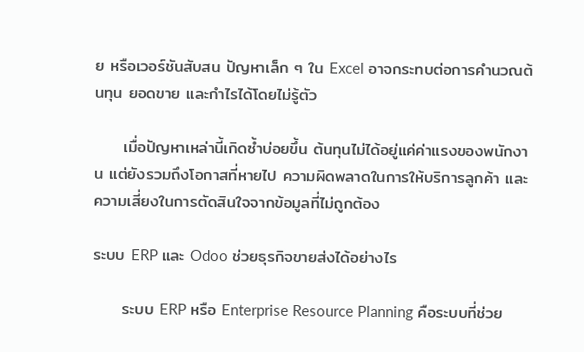ย หรือเวอร์ชันสับสน ปัญหาเล็ก ๆ ใน Excel อาจกระทบต่อการคำนวณต้นทุน ยอดขาย และกำไรได้โดยไม่รู้ตัว

     เมื่อปัญหาเหล่านี้เกิดซ้ำบ่อยขึ้น ต้นทุนไม่ได้อยู่แค่ค่าแรงของพนักงาน แต่ยังรวมถึงโอกาสที่หายไป ความผิดพลาดในการให้บริการลูกค้า และความเสี่ยงในการตัดสินใจจากข้อมูลที่ไม่ถูกต้อง

ระบบ ERP และ Odoo ช่วยธุรกิจขายส่งได้อย่างไร

     ระบบ ERP หรือ Enterprise Resource Planning คือระบบที่ช่วย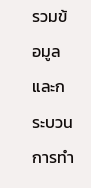รวมข้อมูลและกระบวนการทำ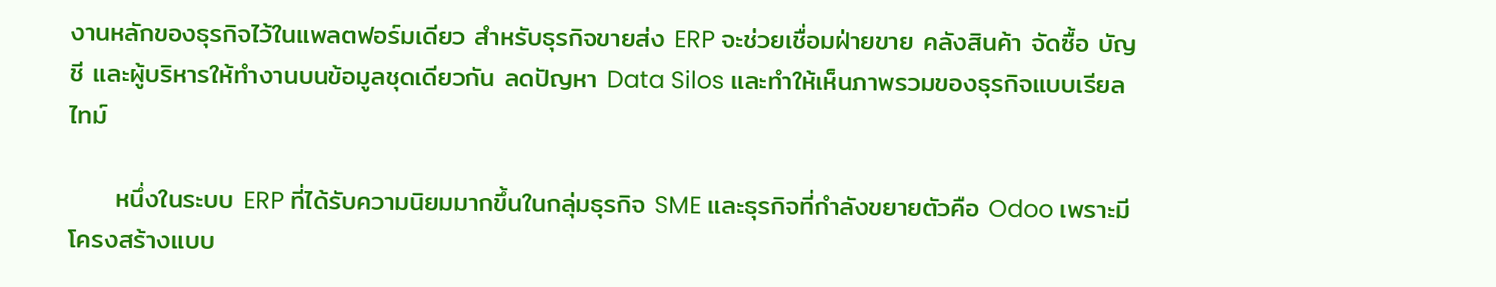งานหลักของธุรกิจไว้ในแพลตฟอร์มเดียว สำหรับธุรกิจขายส่ง ERP จะช่วยเชื่อมฝ่ายขาย คลังสินค้า จัดซื้อ บัญชี และผู้บริหารให้ทำงานบนข้อมูลชุดเดียวกัน ลดปัญหา Data Silos และทำให้เห็นภาพรวมของธุรกิจแบบเรียลไทม์

     หนึ่งในระบบ ERP ที่ได้รับความนิยมมากขึ้นในกลุ่มธุรกิจ SME และธุรกิจที่กำลังขยายตัวคือ Odoo เพราะมีโครงสร้างแบบ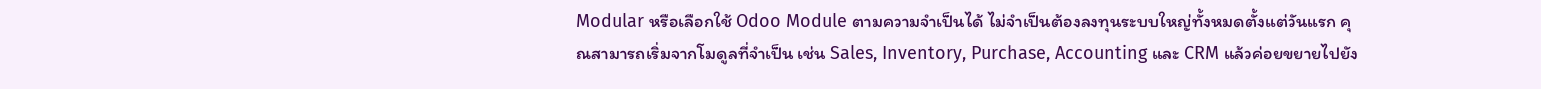Modular หรือเลือกใช้ Odoo Module ตามความจำเป็นได้ ไม่จำเป็นต้องลงทุนระบบใหญ่ทั้งหมดตั้งแต่วันแรก คุณสามารถเริ่มจากโมดูลที่จำเป็น เช่น Sales, Inventory, Purchase, Accounting และ CRM แล้วค่อยขยายไปยัง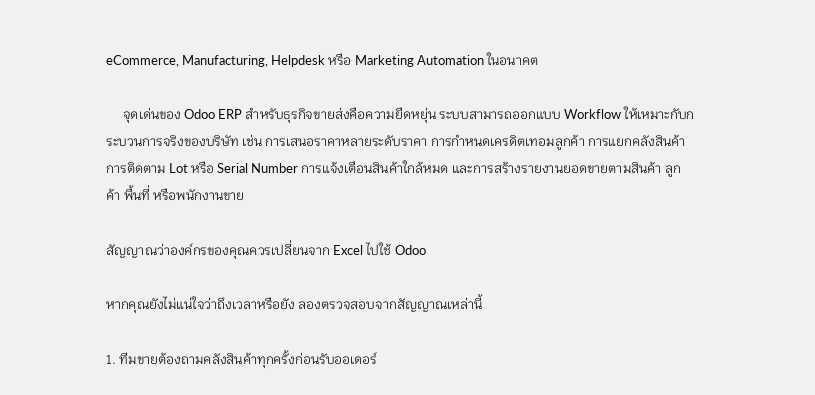eCommerce, Manufacturing, Helpdesk หรือ Marketing Automation ในอนาคต

     จุดเด่นของ Odoo ERP สำหรับธุรกิจขายส่งคือความยืดหยุ่น ระบบสามารถออกแบบ Workflow ให้เหมาะกับกระบวนการจริงของบริษัท เช่น การเสนอราคาหลายระดับราคา การกำหนดเครดิตเทอมลูกค้า การแยกคลังสินค้า การติดตาม Lot หรือ Serial Number การแจ้งเตือนสินค้าใกล้หมด และการสร้างรายงานยอดขายตามสินค้า ลูกค้า พื้นที่ หรือพนักงานขาย

สัญญาณว่าองค์กรของคุณควรเปลี่ยนจาก Excel ไปใช้ Odoo

หากคุณยังไม่แน่ใจว่าถึงเวลาหรือยัง ลองตรวจสอบจากสัญญาณเหล่านี้

1. ทีมขายต้องถามคลังสินค้าทุกครั้งก่อนรับออเดอร์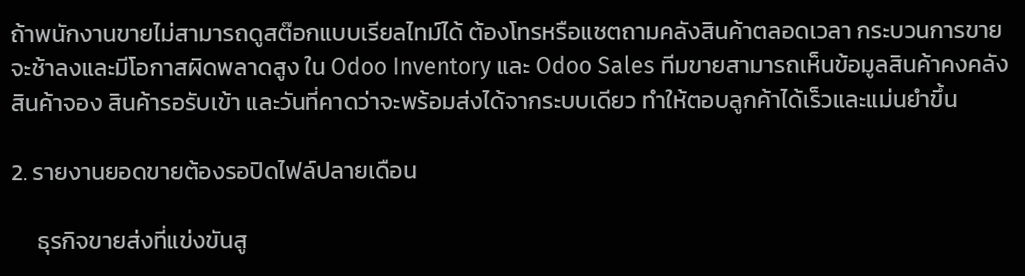ถ้าพนักงานขายไม่สามารถดูสต๊อกแบบเรียลไทม์ได้ ต้องโทรหรือแชตถามคลังสินค้าตลอดเวลา กระบวนการขายจะช้าลงและมีโอกาสผิดพลาดสูง ใน Odoo Inventory และ Odoo Sales ทีมขายสามารถเห็นข้อมูลสินค้าคงคลัง สินค้าจอง สินค้ารอรับเข้า และวันที่คาดว่าจะพร้อมส่งได้จากระบบเดียว ทำให้ตอบลูกค้าได้เร็วและแม่นยำขึ้น

2. รายงานยอดขายต้องรอปิดไฟล์ปลายเดือน

     ธุรกิจขายส่งที่แข่งขันสู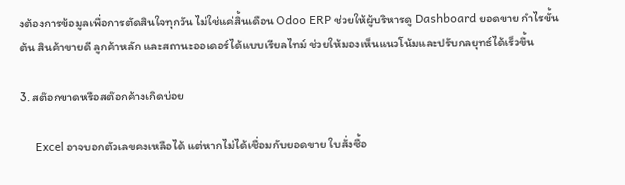งต้องการข้อมูลเพื่อการตัดสินใจทุกวัน ไม่ใช่แค่สิ้นเดือน Odoo ERP ช่วยให้ผู้บริหารดู Dashboard ยอดขาย กำไรขั้นต้น สินค้าขายดี ลูกค้าหลัก และสถานะออเดอร์ได้แบบเรียลไทม์ ช่วยให้มองเห็นแนวโน้มและปรับกลยุทธ์ได้เร็วขึ้น

3. สต๊อกขาดหรือสต๊อกค้างเกิดบ่อย

     Excel อาจบอกตัวเลขคงเหลือได้ แต่หากไม่ได้เชื่อมกับยอดขาย ใบสั่งซื้อ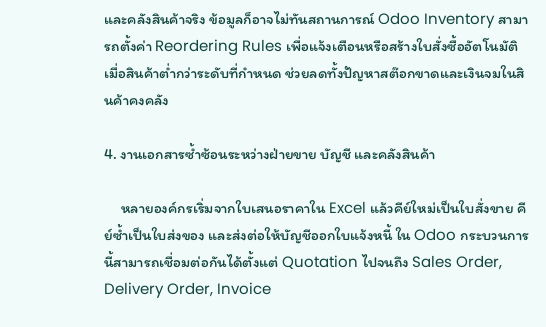และคลังสินค้าจริง ข้อมูลก็อาจไม่ทันสถานการณ์ Odoo Inventory สามารถตั้งค่า Reordering Rules เพื่อแจ้งเตือนหรือสร้างใบสั่งซื้ออัตโนมัติเมื่อสินค้าต่ำกว่าระดับที่กำหนด ช่วยลดทั้งปัญหาสต๊อกขาดและเงินจมในสินค้าคงคลัง

4. งานเอกสารซ้ำซ้อนระหว่างฝ่ายขาย บัญชี และคลังสินค้า

     หลายองค์กรเริ่มจากใบเสนอราคาใน Excel แล้วคีย์ใหม่เป็นใบสั่งขาย คีย์ซ้ำเป็นใบส่งของ และส่งต่อให้บัญชีออกใบแจ้งหนี้ ใน Odoo กระบวนการนี้สามารถเชื่อมต่อกันได้ตั้งแต่ Quotation ไปจนถึง Sales Order, Delivery Order, Invoice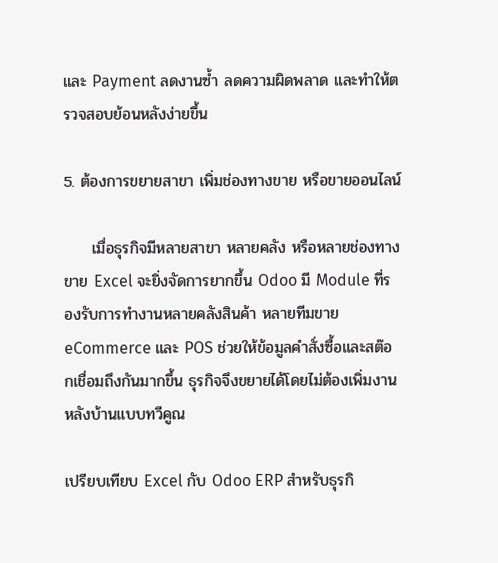และ Payment ลดงานซ้ำ ลดความผิดพลาด และทำให้ตรวจสอบย้อนหลังง่ายขึ้น

5. ต้องการขยายสาขา เพิ่มช่องทางขาย หรือขายออนไลน์

     เมื่อธุรกิจมีหลายสาขา หลายคลัง หรือหลายช่องทางขาย Excel จะยิ่งจัดการยากขึ้น Odoo มี Module ที่รองรับการทำงานหลายคลังสินค้า หลายทีมขาย eCommerce และ POS ช่วยให้ข้อมูลคำสั่งซื้อและสต๊อกเชื่อมถึงกันมากขึ้น ธุรกิจจึงขยายได้โดยไม่ต้องเพิ่มงานหลังบ้านแบบทวีคูณ

เปรียบเทียบ Excel กับ Odoo ERP สำหรับธุรกิ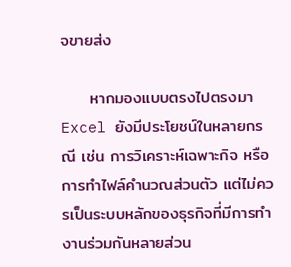จขายส่ง

     หากมองแบบตรงไปตรงมา Excel ยังมีประโยชน์ในหลายกรณี เช่น การวิเคราะห์เฉพาะกิจ หรือการทำไฟล์คำนวณส่วนตัว แต่ไม่ควรเป็นระบบหลักของธุรกิจที่มีการทำงานร่วมกันหลายส่วน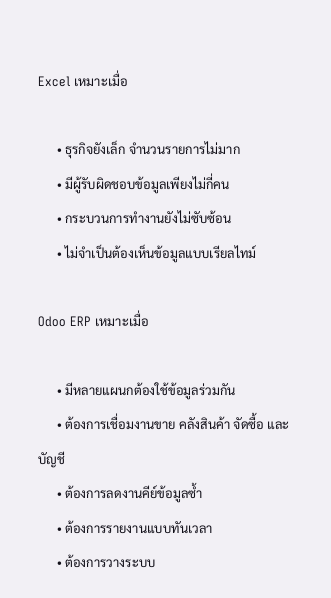Excel เหมาะเมื่อ

      • ธุรกิจยังเล็ก จำนวนรายการไม่มาก
      • มีผู้รับผิดชอบข้อมูลเพียงไม่กี่คน
      • กระบวนการทำงานยังไม่ซับซ้อน
      • ไม่จำเป็นต้องเห็นข้อมูลแบบเรียลไทม์

Odoo ERP เหมาะเมื่อ

      • มีหลายแผนกต้องใช้ข้อมูลร่วมกัน
      • ต้องการเชื่อมงานขาย คลังสินค้า จัดซื้อ และบัญชี
      • ต้องการลดงานคีย์ข้อมูลซ้ำ
      • ต้องการรายงานแบบทันเวลา
      • ต้องการวางระบบ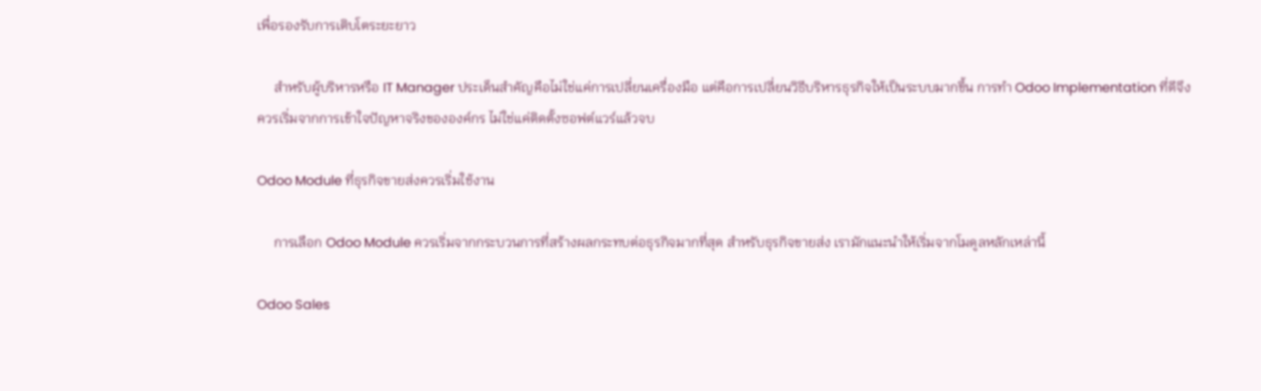เพื่อรองรับการเติบโตระยะยาว

     สำหรับผู้บริหารหรือ IT Manager ประเด็นสำคัญคือไม่ใช่แค่การเปลี่ยนเครื่องมือ แต่คือการเปลี่ยนวิธีบริหารธุรกิจให้เป็นระบบมากขึ้น การทำ Odoo Implementation ที่ดีจึงควรเริ่มจากการเข้าใจปัญหาจริงขององค์กร ไม่ใช่แค่ติดตั้งซอฟต์แวร์แล้วจบ

Odoo Module ที่ธุรกิจขายส่งควรเริ่มใช้งาน

     การเลือก Odoo Module ควรเริ่มจากกระบวนการที่สร้างผลกระทบต่อธุรกิจมากที่สุด สำหรับธุรกิจขายส่ง เรามักแนะนำให้เริ่มจากโมดูลหลักเหล่านี้

Odoo Sales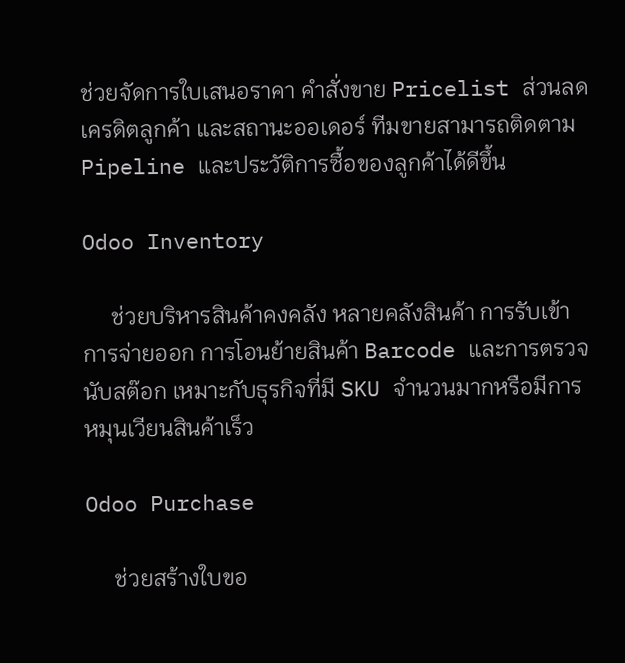ช่วยจัดการใบเสนอราคา คำสั่งขาย Pricelist ส่วนลด เครดิตลูกค้า และสถานะออเดอร์ ทีมขายสามารถติดตาม Pipeline และประวัติการซื้อของลูกค้าได้ดีขึ้น

Odoo Inventory

     ช่วยบริหารสินค้าคงคลัง หลายคลังสินค้า การรับเข้า การจ่ายออก การโอนย้ายสินค้า Barcode และการตรวจนับสต๊อก เหมาะกับธุรกิจที่มี SKU จำนวนมากหรือมีการหมุนเวียนสินค้าเร็ว

Odoo Purchase

     ช่วยสร้างใบขอ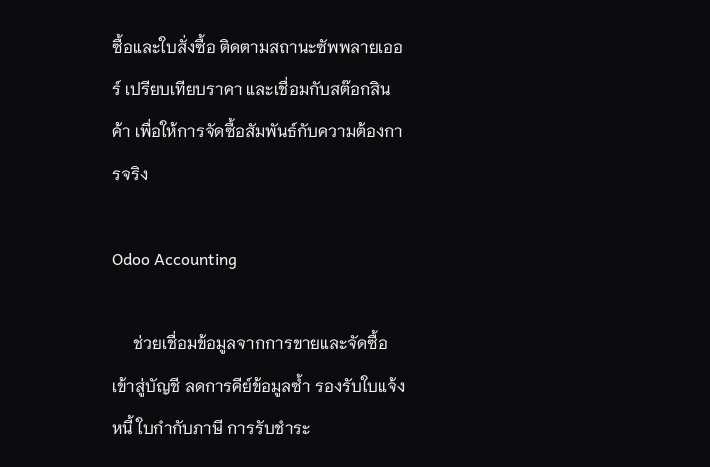ซื้อและใบสั่งซื้อ ติดตามสถานะซัพพลายเออร์ เปรียบเทียบราคา และเชื่อมกับสต๊อกสินค้า เพื่อให้การจัดซื้อสัมพันธ์กับความต้องการจริง

Odoo Accounting

     ช่วยเชื่อมข้อมูลจากการขายและจัดซื้อเข้าสู่บัญชี ลดการคีย์ข้อมูลซ้ำ รองรับใบแจ้งหนี้ ใบกำกับภาษี การรับชำระ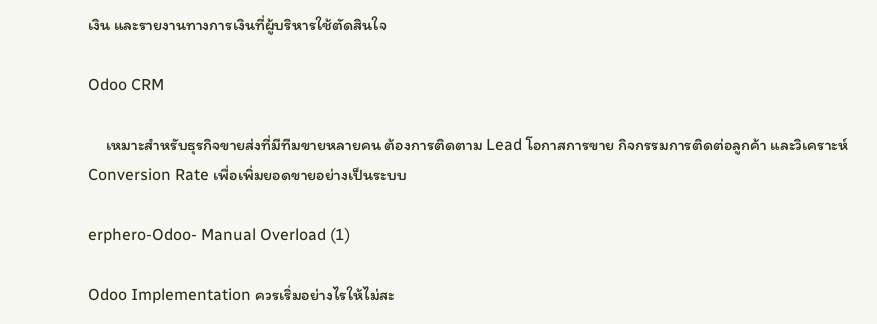เงิน และรายงานทางการเงินที่ผู้บริหารใช้ตัดสินใจ

Odoo CRM

     เหมาะสำหรับธุรกิจขายส่งที่มีทีมขายหลายคน ต้องการติดตาม Lead โอกาสการขาย กิจกรรมการติดต่อลูกค้า และวิเคราะห์ Conversion Rate เพื่อเพิ่มยอดขายอย่างเป็นระบบ

erphero-Odoo- Manual Overload (1)

Odoo Implementation ควรเริ่มอย่างไรให้ไม่สะ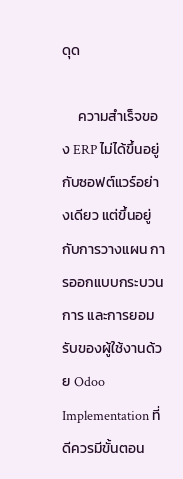ดุด

     ความสำเร็จของ ERP ไม่ได้ขึ้นอยู่กับซอฟต์แวร์อย่างเดียว แต่ขึ้นอยู่กับการวางแผน การออกแบบกระบวนการ และการยอมรับของผู้ใช้งานด้วย Odoo Implementation ที่ดีควรมีขั้นตอน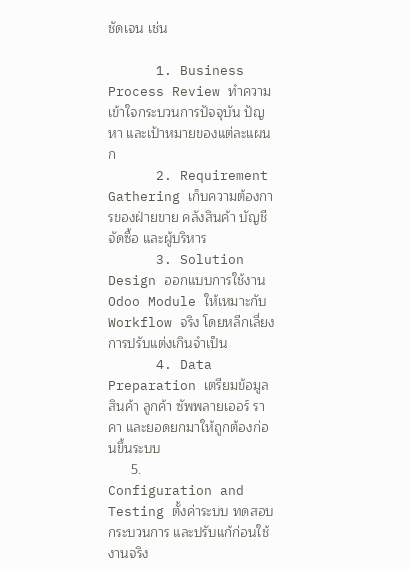ชัดเจน เช่น

      1. Business Process Review ทำความเข้าใจกระบวนการปัจจุบัน ปัญหา และเป้าหมายของแต่ละแผนก
      2. Requirement Gathering เก็บความต้องการของฝ่ายขาย คลังสินค้า บัญชี จัดซื้อ และผู้บริหาร
      3. Solution Design ออกแบบการใช้งาน Odoo Module ให้เหมาะกับ Workflow จริง โดยหลีกเลี่ยงการปรับแต่งเกินจำเป็น
      4. Data Preparation เตรียมข้อมูลสินค้า ลูกค้า ซัพพลายเออร์ ราคา และยอดยกมาให้ถูกต้องก่อนขึ้นระบบ
      5. Configuration and Testing ตั้งค่าระบบ ทดสอบกระบวนการ และปรับแก้ก่อนใช้งานจริง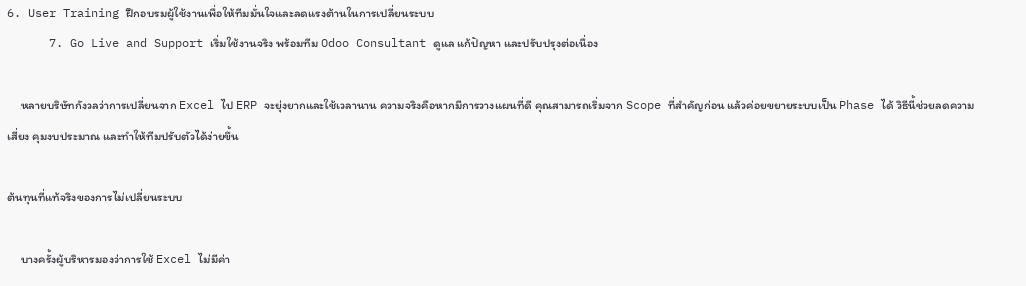6. User Training ฝึกอบรมผู้ใช้งานเพื่อให้ทีมมั่นใจและลดแรงต้านในการเปลี่ยนระบบ
      7. Go Live and Support เริ่มใช้งานจริง พร้อมทีม Odoo Consultant ดูแล แก้ปัญหา และปรับปรุงต่อเนื่อง

     หลายบริษัทกังวลว่าการเปลี่ยนจาก Excel ไป ERP จะยุ่งยากและใช้เวลานาน ความจริงคือหากมีการวางแผนที่ดี คุณสามารถเริ่มจาก Scope ที่สำคัญก่อน แล้วค่อยขยายระบบเป็น Phase ได้ วิธีนี้ช่วยลดความเสี่ยง คุมงบประมาณ และทำให้ทีมปรับตัวได้ง่ายขึ้น

ต้นทุนที่แท้จริงของการไม่เปลี่ยนระบบ

     บางครั้งผู้บริหารมองว่าการใช้ Excel ไม่มีค่า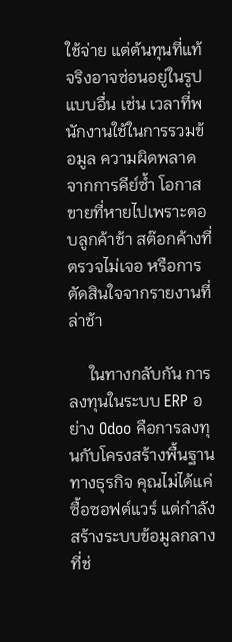ใช้จ่าย แต่ต้นทุนที่แท้จริงอาจซ่อนอยู่ในรูปแบบอื่น เช่น เวลาที่พนักงานใช้ในการรวมข้อมูล ความผิดพลาดจากการคีย์ซ้ำ โอกาสขายที่หายไปเพราะตอบลูกค้าช้า สต๊อกค้างที่ตรวจไม่เจอ หรือการตัดสินใจจากรายงานที่ล่าช้า

     ในทางกลับกัน การลงทุนในระบบ ERP อย่าง Odoo คือการลงทุนกับโครงสร้างพื้นฐานทางธุรกิจ คุณไม่ได้แค่ซื้อซอฟต์แวร์ แต่กำลังสร้างระบบข้อมูลกลางที่ช่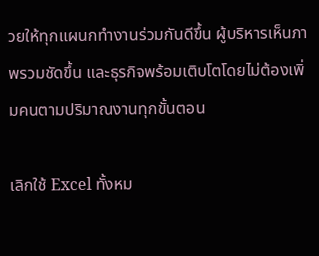วยให้ทุกแผนกทำงานร่วมกันดีขึ้น ผู้บริหารเห็นภาพรวมชัดขึ้น และธุรกิจพร้อมเติบโตโดยไม่ต้องเพิ่มคนตามปริมาณงานทุกขั้นตอน

เลิกใช้ Excel ทั้งหม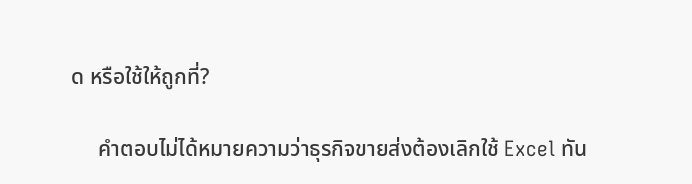ด หรือใช้ให้ถูกที่?

     คำตอบไม่ได้หมายความว่าธุรกิจขายส่งต้องเลิกใช้ Excel ทัน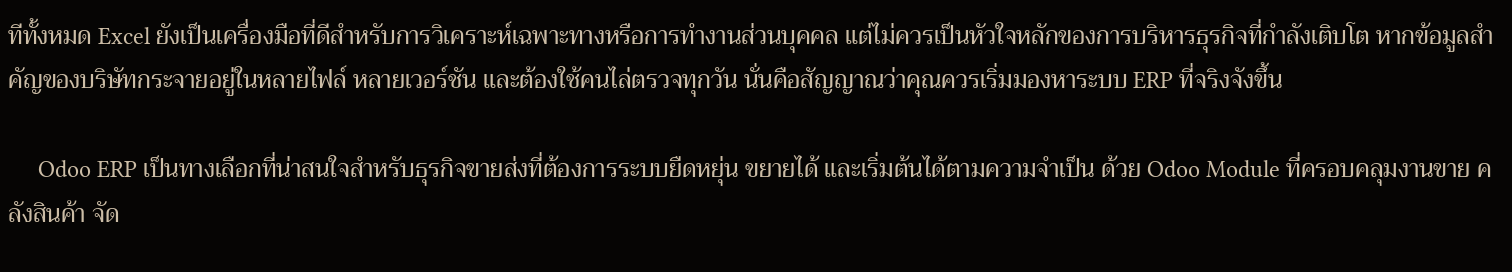ทีทั้งหมด Excel ยังเป็นเครื่องมือที่ดีสำหรับการวิเคราะห์เฉพาะทางหรือการทำงานส่วนบุคคล แต่ไม่ควรเป็นหัวใจหลักของการบริหารธุรกิจที่กำลังเติบโต หากข้อมูลสำคัญของบริษัทกระจายอยู่ในหลายไฟล์ หลายเวอร์ชัน และต้องใช้คนไล่ตรวจทุกวัน นั่นคือสัญญาณว่าคุณควรเริ่มมองหาระบบ ERP ที่จริงจังขึ้น

     Odoo ERP เป็นทางเลือกที่น่าสนใจสำหรับธุรกิจขายส่งที่ต้องการระบบยืดหยุ่น ขยายได้ และเริ่มต้นได้ตามความจำเป็น ด้วย Odoo Module ที่ครอบคลุมงานขาย คลังสินค้า จัด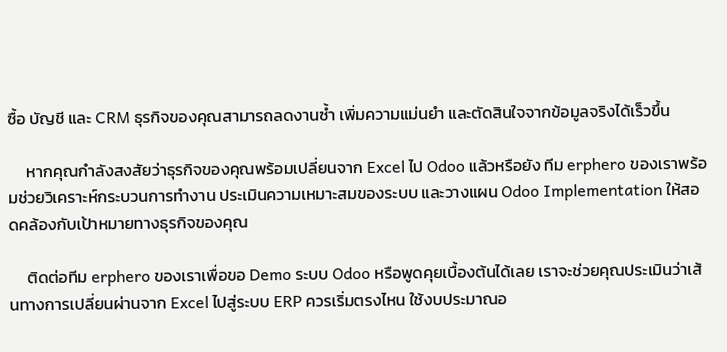ซื้อ บัญชี และ CRM ธุรกิจของคุณสามารถลดงานซ้ำ เพิ่มความแม่นยำ และตัดสินใจจากข้อมูลจริงได้เร็วขึ้น

     หากคุณกำลังสงสัยว่าธุรกิจของคุณพร้อมเปลี่ยนจาก Excel ไป Odoo แล้วหรือยัง ทีม erphero ของเราพร้อมช่วยวิเคราะห์กระบวนการทำงาน ประเมินความเหมาะสมของระบบ และวางแผน Odoo Implementation ให้สอดคล้องกับเป้าหมายทางธุรกิจของคุณ

     ติดต่อทีม erphero ของเราเพื่อขอ Demo ระบบ Odoo หรือพูดคุยเบื้องต้นได้เลย เราจะช่วยคุณประเมินว่าเส้นทางการเปลี่ยนผ่านจาก Excel ไปสู่ระบบ ERP ควรเริ่มตรงไหน ใช้งบประมาณอ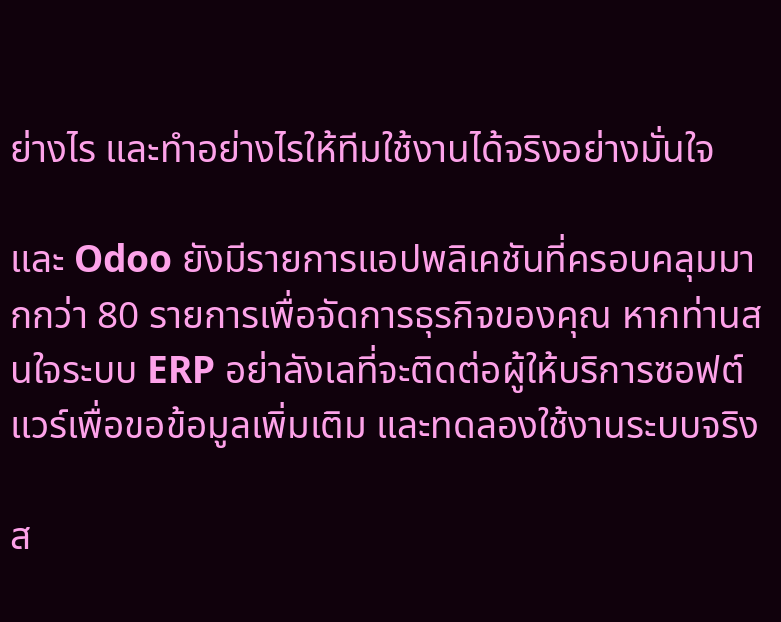ย่างไร และทำอย่างไรให้ทีมใช้งานได้จริงอย่างมั่นใจ

และ Odoo ยังมีรายการแอปพลิเคชันที่ครอบคลุมมากกว่า 80 รายการเพื่อจัดการธุรกิจของคุณ หากท่านสนใจระบบ ERP อย่าลังเลที่จะติดต่อผู้ให้บริการซอฟต์แวร์เพื่อขอข้อมูลเพิ่มเติม และทดลองใช้งานระบบจริง

ส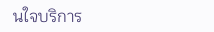นใจบริการ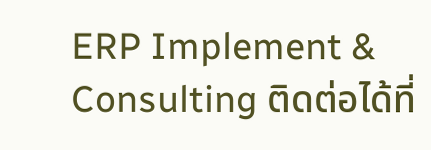ERP Implement & Consulting ติดต่อได้ที่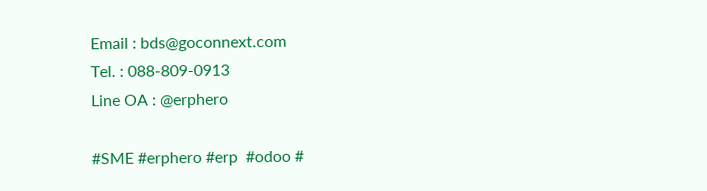Email : bds@goconnext.com
Tel. : 088-809-0913
Line OA : @erphero

#SME #erphero #erp  #odoo #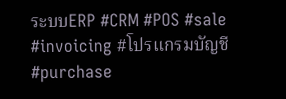ระบบERP #CRM #POS #sale #invoicing #โปรแกรมบัญชี #purchase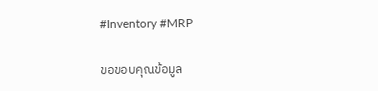#Inventory #MRP

ขอขอบคุณข้อมูล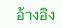อ้างอิง